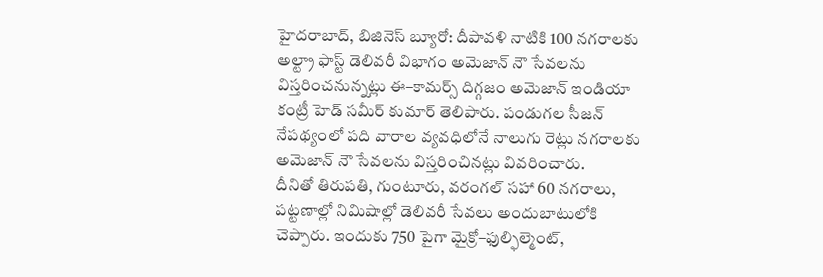హైదరాబాద్, బిజినెస్ బ్యూరో: దీపావళి నాటికి 100 నగరాలకు అల్ట్రా ఫాస్ట్ డెలివరీ విభాగం అమెజాన్ నౌ సేవలను విస్తరించనున్నట్లు ఈ–కామర్స్ దిగ్గజం అమెజాన్ ఇండియా కంట్రీ హెడ్ సమీర్ కుమార్ తెలిపారు. పండుగల సీజన్ నేపథ్యంలో పది వారాల వ్యవధిలోనే నాలుగు రెట్లు నగరాలకు అమెజాన్ నౌ సేవలను విస్తరించినట్లు వివరించారు.
దీనితో తిరుపతి, గుంటూరు, వరంగల్ సహా 60 నగరాలు, పట్టణాల్లో నిమిషాల్లో డెలివరీ సేవలు అందుబాటులోకి చెప్పారు. ఇందుకు 750 పైగా మైక్రో–ఫుల్ఫిల్మెంట్,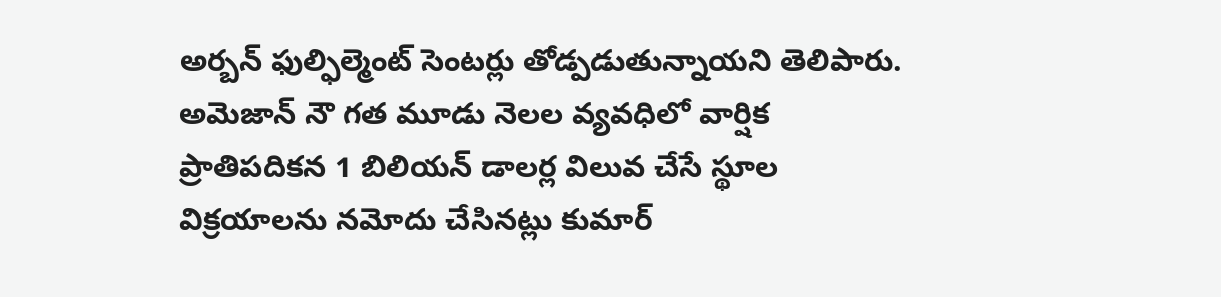అర్బన్ ఫుల్ఫిల్మెంట్ సెంటర్లు తోడ్పడుతున్నాయని తెలిపారు. అమెజాన్ నౌ గత మూడు నెలల వ్యవధిలో వార్షిక ప్రాతిపదికన 1 బిలియన్ డాలర్ల విలువ చేసే స్థూల విక్రయాలను నమోదు చేసినట్లు కుమార్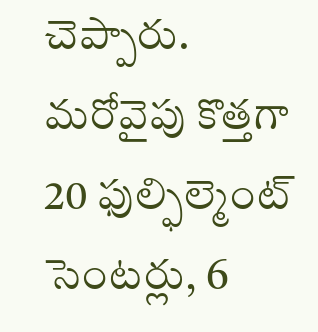చెప్పారు. మరోవైపు కొత్తగా 20 ఫుల్ఫిల్మెంట్ సెంటర్లు, 6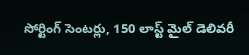సోర్టింగ్ సెంటర్లు, 150 లాస్ట్ మైల్ డెలివరీ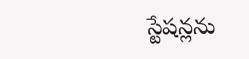స్టేషన్లను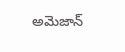అమెజాన్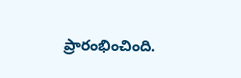ప్రారంభించింది.